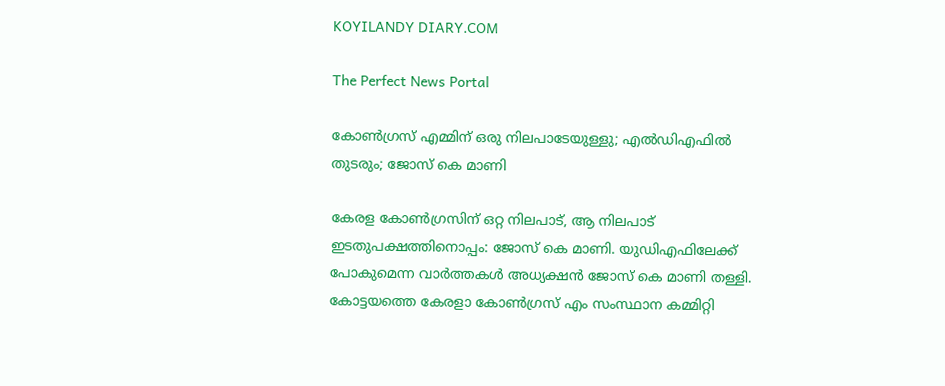KOYILANDY DIARY.COM

The Perfect News Portal

കോണ്‍ഗ്രസ് എമ്മിന് ഒരു നിലപാടേയുള്ളു; എല്‍ഡിഎഫില്‍ തുടരും; ജോസ് കെ മാണി

കേരള കോൺഗ്രസിന് ഒറ്റ നിലപാട്, ആ നിലപാട് ഇടതുപക്ഷത്തിനൊപ്പം: ജോസ് കെ മാണി. യുഡിഎഫിലേക്ക് പോകുമെന്ന വാര്‍ത്തകള്‍ അധ്യക്ഷന്‍ ജോസ് കെ മാണി തള്ളി. കോട്ടയത്തെ കേരളാ കോണ്‍ഗ്രസ് എം സംസ്ഥാന കമ്മിറ്റി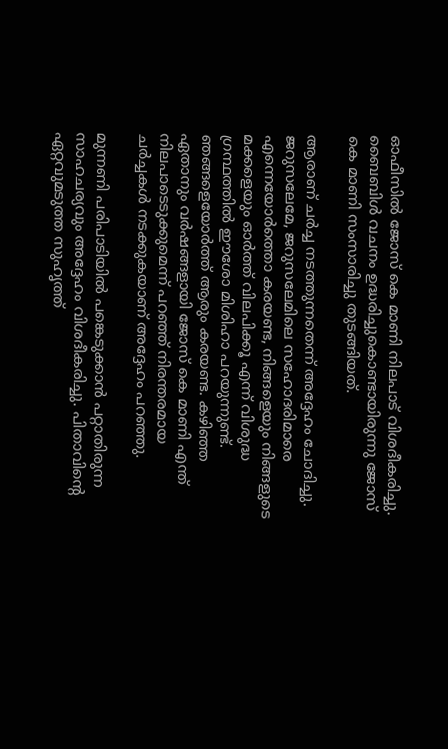ഓഫീസില്‍ ജോസ് കെ മാണി നിലപാട് വിശദീകരിച്ചു. ബൈബിള്‍ വചനം ഉദ്ധരിച്ചുകൊണ്ടായിരുന്നു ജോസ് കെ മാണി സംസാരിച്ചു തുടങ്ങിയത്.

ആരാണ് ചര്‍ച്ച നടത്തുന്നതെന്ന് അദ്ദേഹം ചോദിച്ചു. ജറുസലേമേ, ജറുസലേമിലെ സഹോദരിമാരെ എന്നെയോര്‍ത്തൊ കരയണ്ട, നിങ്ങളെയും നിങ്ങളുടെ മക്കളെയും ഓര്‍ത്ത് വിലപിക്കൂ എന്ന് വിശുദ്ധ ഗ്രന്ഥത്തില്‍ ഈശോ മിശിഹാ പറയുന്നുണ്ട്. ഞങ്ങളെയോര്‍ത്ത് ആരും കരയണ്ട. കഴിഞ്ഞ ഏതാനും വര്‍ഷങ്ങളായി ജോസ് കെ മാണി എന്ത് നിലപാടെടുക്കുമെന്ന് പറഞ്ഞ് നിരന്തരമായ ചര്‍ച്ചകള്‍ നടക്കുകയാണ് അദ്ദേഹം പറഞ്ഞു.

മുന്നണി പരിപാടിയില്‍ പങ്കെടുക്കാന്‍ പറ്റാതിരുന്ന സാഹചര്യവും അദ്ദേഹം വിശദീകരിച്ചു. പിതാവിന്റെ ഏറ്റവുമടുത്ത സുഹൃത്ത്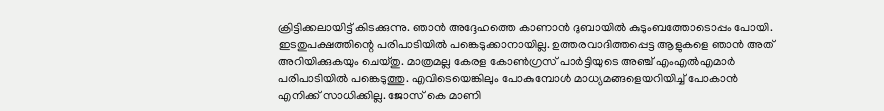ക്രിട്ടിക്കലായിട്ട് കിടക്കുന്നു. ഞാന്‍ അദ്ദേഹത്തെ കാണാന്‍ ദുബായില്‍ കുടുംബത്തോടൊപ്പം പോയി. ഇടതുപക്ഷത്തിന്റെ പരിപാടിയില്‍ പങ്കെടുക്കാനായില്ല. ഉത്തരവാദിത്തപ്പെട്ട ആളുകളെ ഞാന്‍ അത് അറിയിക്കുകയും ചെയ്തു. മാത്രമല്ല കേരള കോണ്‍ഗ്രസ് പാര്‍ട്ടിയുടെ അഞ്ച് എംഎല്‍എമാര്‍ പരിപാടിയില്‍ പങ്കെടുത്തു. എവിടെയെങ്കിലും പോകുമ്പോള്‍ മാധ്യമങ്ങളെയറിയിച്ച് പോകാന്‍ എനിക്ക് സാധിക്കില്ല. ജോസ് കെ മാണി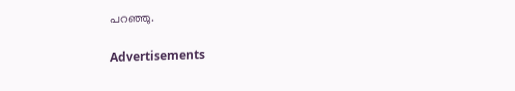പറഞ്ഞു.

Advertisements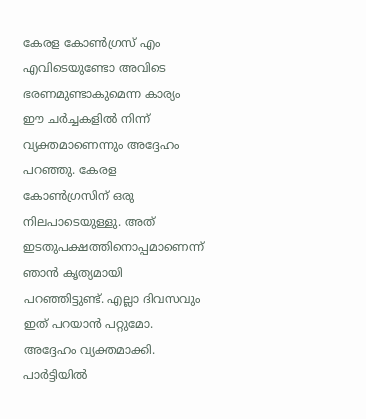കേരള കോണ്‍ഗ്രസ് എം എവിടെയുണ്ടോ അവിടെ ഭരണമുണ്ടാകുമെന്ന കാര്യം ഈ ചര്‍ച്ചകളില്‍ നിന്ന് വ്യക്തമാണെന്നും അദ്ദേഹം പറഞ്ഞു. കേരള കോണ്‍ഗ്രസിന് ഒരു നിലപാടെയുള്ളു. അത് ഇടതുപക്ഷത്തിനൊപ്പമാണെന്ന് ഞാന്‍ കൃത്യമായി പറഞ്ഞിട്ടുണ്ട്. എല്ലാ ദിവസവും ഇത് പറയാന്‍ പറ്റുമോ. അദ്ദേഹം വ്യക്തമാക്കി. പാര്‍ട്ടിയില്‍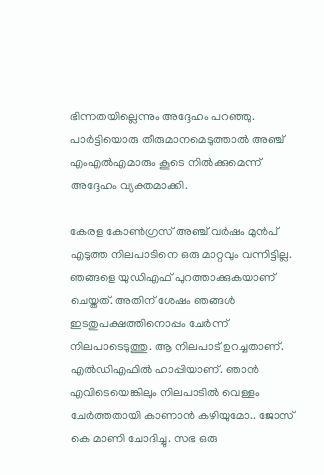ഭിന്നതയില്ലെന്നും അദ്ദേഹം പറഞ്ഞു. പാര്‍ട്ടിയൊരു തീരുമാനമെടുത്താല്‍ അഞ്ച് എംഎല്‍എമാരും കൂടെ നില്‍ക്കുമെന്ന് അദ്ദേഹം വ്യക്തമാക്കി.

കേരള കോണ്‍ഗ്രസ് അഞ്ച് വര്‍ഷം മുന്‍പ് എടുത്ത നിലപാടിനെ ഒരു മാറ്റവും വന്നിട്ടില്ല. ഞങ്ങളെ യുഡിഎഫ് പുറത്താക്കുകയാണ് ചെയ്തത്. അതിന് ശേഷം ഞങ്ങള്‍ ഇടതുപക്ഷത്തിനൊപ്പം ചേര്‍ന്ന് നിലപാടെടുത്തു. ആ നിലപാട് ഉറച്ചതാണ്. എല്‍ഡിഎഫില്‍ ഹാപ്പിയാണ്. ഞാന്‍ എവിടെയെങ്കിലും നിലപാടില്‍ വെള്ളം ചേര്‍ത്തതായി കാണാന്‍ കഴിയുമോ.. ജോസ് കെ മാണി ചോദിച്ചു. സഭ ഒരു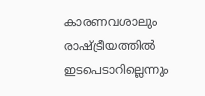കാരണവശാലും രാഷ്ട്രീയത്തില്‍ ഇടപെടാറില്ലെന്നും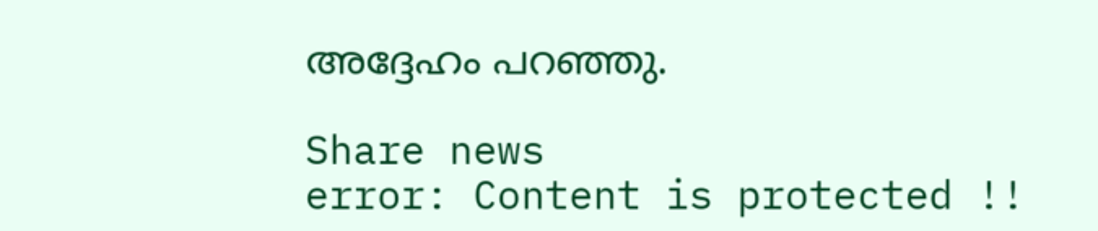അദ്ദേഹം പറഞ്ഞു.

Share news
error: Content is protected !!